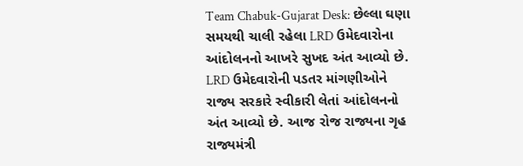Team Chabuk-Gujarat Desk: છેલ્લા ઘણા સમયથી ચાલી રહેલા LRD ઉમેદવારોના આંદોલનનો આખરે સુખદ અંત આવ્યો છે. LRD ઉમેદવારોની પડતર માંગણીઓને રાજ્ય સરકારે સ્વીકારી લેતાં આંદોલનનો અંત આવ્યો છે. આજ રોજ રાજ્યના ગૃહ રાજ્યમંત્રી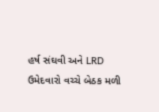હર્ષ સંઘવી અને LRD ઉમેદવારો વચ્ચે બેઠક મળી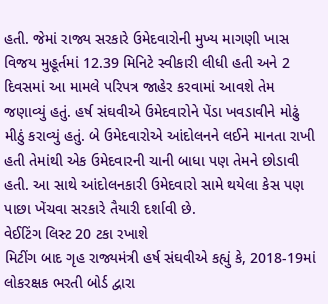હતી. જેમાં રાજ્ય સરકારે ઉમેદવારોની મુખ્ય માગણી ખાસ વિજય મુહૂર્તમાં 12.39 મિનિટે સ્વીકારી લીધી હતી અને 2 દિવસમાં આ મામલે પરિપત્ર જાહેર કરવામાં આવશે તેમ જણાવ્યું હતું. હર્ષ સંઘવીએ ઉમેદવારોને પેંડા ખવડાવીને મોઢું મીઠું કરાવ્યું હતું. બે ઉમેદવારોએ આંદોલનને લઈને માનતા રાખી હતી તેમાંથી એક ઉમેદવારની ચાની બાધા પણ તેમને છોડાવી હતી. આ સાથે આંદોલનકારી ઉમેદવારો સામે થયેલા કેસ પણ પાછા ખેંચવા સરકારે તૈયારી દર્શાવી છે.
વેઈટિંગ લિસ્ટ 20 ટકા રખાશે
મિટીંગ બાદ ગૃહ રાજ્યમંત્રી હર્ષ સંઘવીએ કહ્યું કે, 2018-19માં લોકરક્ષક ભરતી બોર્ડ દ્વારા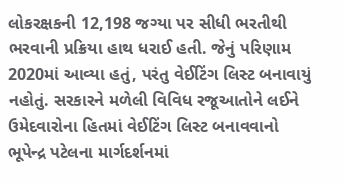લોકરક્ષકની 12,198 જગ્યા પર સીધી ભરતીથી ભરવાની પ્રક્રિયા હાથ ધરાઈ હતી. જેનું પરિણામ 2020માં આવ્યા હતું, પરંતુ વેઈટિંગ લિસ્ટ બનાવાયું નહોતું. સરકારને મળેલી વિવિધ રજૂઆતોને લઈને ઉમેદવારોના હિતમાં વેઈટિંગ લિસ્ટ બનાવવાનો ભૂપેન્દ્ર પટેલના માર્ગદર્શનમાં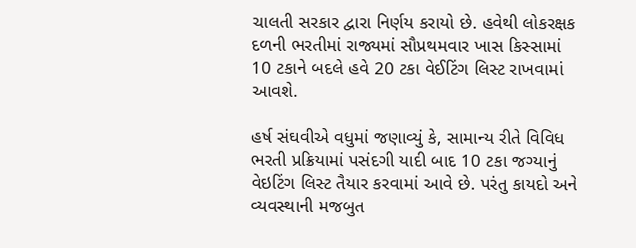ચાલતી સરકાર દ્વારા નિર્ણય કરાયો છે. હવેથી લોકરક્ષક દળની ભરતીમાં રાજ્યમાં સૌપ્રથમવાર ખાસ કિસ્સામાં 10 ટકાને બદલે હવે 20 ટકા વેઈટિંગ લિસ્ટ રાખવામાં આવશે.

હર્ષ સંઘવીએ વધુમાં જણાવ્યું કે, સામાન્ય રીતે વિવિધ ભરતી પ્રક્રિયામાં પસંદગી યાદી બાદ 10 ટકા જગ્યાનું વેઇટિંગ લિસ્ટ તૈયાર કરવામાં આવે છે. પરંતુ કાયદો અને વ્યવસ્થાની મજબુત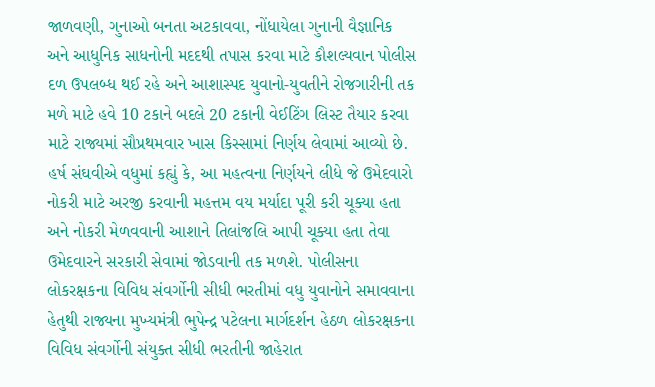જાળવણી, ગુનાઓ બનતા અટકાવવા, નોંધાયેલા ગુનાની વૈજ્ઞાનિક અને આધુનિક સાધનોની મદદથી તપાસ કરવા માટે કૌશલ્યવાન પોલીસ દળ ઉપલબ્ધ થઈ રહે અને આશાસ્પદ યુવાનો-યુવતીને રોજગારીની તક મળે માટે હવે 10 ટકાને બદલે 20 ટકાની વેઈટિંગ લિસ્ટ તૈયાર કરવા માટે રાજ્યમાં સૌપ્રથમવાર ખાસ કિસ્સામાં નિર્ણય લેવામાં આવ્યો છે.
હર્ષ સંઘવીએ વધુમાં કહ્યું કે, આ મહત્વના નિર્ણયને લીધે જે ઉમેદવારો નોકરી માટે અરજી કરવાની મહત્તમ વય મર્યાદા પૂરી કરી ચૂક્યા હતા અને નોકરી મેળવવાની આશાને તિલાંજલિ આપી ચૂક્યા હતા તેવા ઉમેદવારને સરકારી સેવામાં જોડવાની તક મળશે. પોલીસના લોકરક્ષકના વિવિધ સંવર્ગોની સીધી ભરતીમાં વધુ યુવાનોને સમાવવાના હેતુથી રાજ્યના મુખ્યમંત્રી ભુપેન્દ્ર પટેલના માર્ગદર્શન હેઠળ લોકરક્ષકના વિવિધ સંવર્ગોની સંયુક્ત સીધી ભરતીની જાહેરાત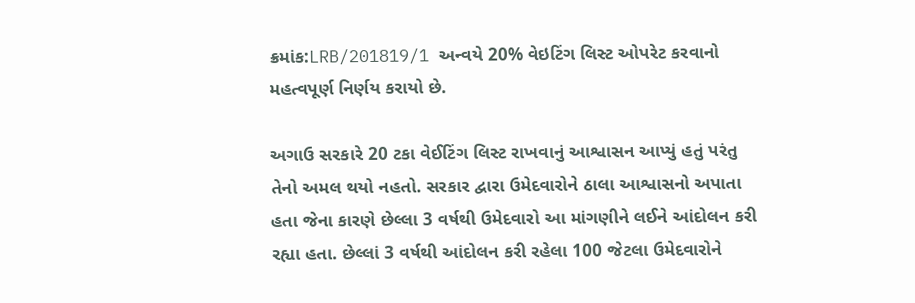ક્રમાંક:LRB/201819/1 અન્વયે 20% વેઇટિંગ લિસ્ટ ઓપરેટ કરવાનો મહત્વપૂર્ણ નિર્ણય કરાયો છે.

અગાઉ સરકારે 20 ટકા વેઈટિંગ લિસ્ટ રાખવાનું આશ્વાસન આપ્યું હતું પરંતુ તેનો અમલ થયો નહતો. સરકાર દ્વારા ઉમેદવારોને ઠાલા આશ્વાસનો અપાતા હતા જેના કારણે છેલ્લા 3 વર્ષથી ઉમેદવારો આ માંગણીને લઈને આંદોલન કરી રહ્યા હતા. છેલ્લાં 3 વર્ષથી આંદોલન કરી રહેલા 100 જેટલા ઉમેદવારોને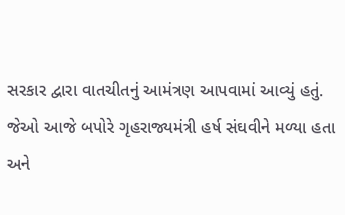સરકાર દ્વારા વાતચીતનું આમંત્રણ આપવામાં આવ્યું હતું. જેઓ આજે બપોરે ગૃહરાજ્યમંત્રી હર્ષ સંઘવીને મળ્યા હતા અને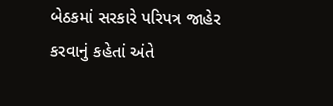બેઠકમાં સરકારે પરિપત્ર જાહેર કરવાનું કહેતાં અંતે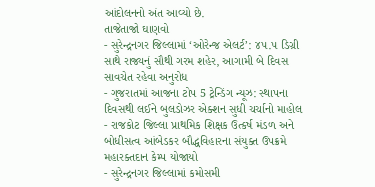આંદોલનનો અંત આવ્યો છે.
તાજેતાજો ઘાણવો
- સુરેન્દ્રનગર જિલ્લામાં ‘ઓરેન્જ એલર્ટ’: ૪૫.૫ ડિગ્રી સાથે રાજ્યનું સૌથી ગરમ શહેર, આગામી બે દિવસ સાવચેત રહેવા અનુરોધ
- ગુજરાતમાં આજના ટોપ 5 ટ્રેન્ડિંગ ન્યૂઝ: સ્થાપના દિવસથી લઈને બુલડોઝર એક્શન સુધી ચર્ચાનો માહોલ
- રાજકોટ જિલ્લા પ્રાથમિક શિક્ષક ઉત્કર્ષ મંડળ અને બોધીસત્વ આંબેડકર બૌદ્ધવિહારના સંયુક્ત ઉપક્રમે મહારક્તદાન કેમ્પ યોજાયો
- સુરેન્દ્રનગર જિલ્લામાં કમોસમી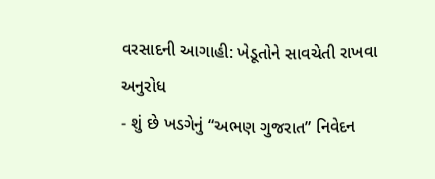વરસાદની આગાહી: ખેડૂતોને સાવચેતી રાખવા અનુરોધ
- શું છે ખડગેનું “અભણ ગુજરાત” નિવેદન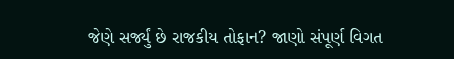જેણે સર્જ્યું છે રાજકીય તોફાન? જાણો સંપૂર્ણ વિગત